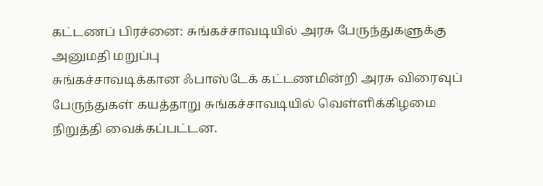கட்டணப் பிரச்னை: சுங்கச்சாவடியில் அரசு பேருந்துகளுக்கு அனுமதி மறுப்பு
சுங்கச்சாவடிக்கான ஃபாஸ்டேக் கட்டணமின்றி அரசு விரைவுப் பேருந்துகள் கயத்தாறு சுங்கச்சாவடியில் வெள்ளிக்கிழமை நிறுத்தி வைக்கப்பட்டன.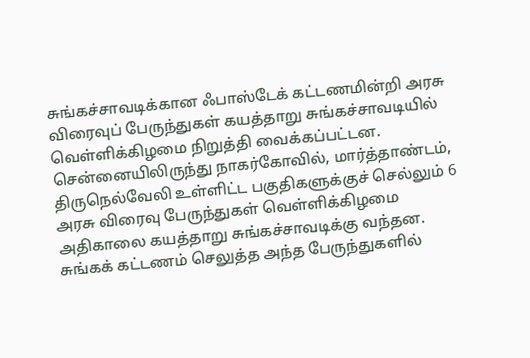சுங்கச்சாவடிக்கான ஃபாஸ்டேக் கட்டணமின்றி அரசு விரைவுப் பேருந்துகள் கயத்தாறு சுங்கச்சாவடியில் வெள்ளிக்கிழமை நிறுத்தி வைக்கப்பட்டன.
சென்னையிலிருந்து நாகர்கோவில், மார்த்தாண்டம், திருநெல்வேலி உள்ளிட்ட பகுதிகளுக்குச் செல்லும் 6 அரசு விரைவு பேருந்துகள் வெள்ளிக்கிழமை அதிகாலை கயத்தாறு சுங்கச்சாவடிக்கு வந்தன. சுங்கக் கட்டணம் செலுத்த அந்த பேருந்துகளில்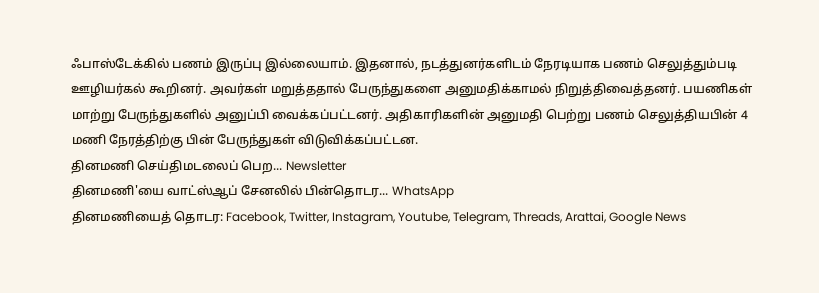ஃபாஸ்டேக்கில் பணம் இருப்பு இல்லையாம். இதனால், நடத்துனர்களிடம் நேரடியாக பணம் செலுத்தும்படி ஊழியர்கல் கூறினர். அவர்கள் மறுத்ததால் பேருந்துகளை அனுமதிக்காமல் நிறுத்திவைத்தனர். பயணிகள் மாற்று பேருந்துகளில் அனுப்பி வைக்கப்பட்டனர். அதிகாரிகளின் அனுமதி பெற்று பணம் செலுத்தியபின் 4 மணி நேரத்திற்கு பின் பேருந்துகள் விடுவிக்கப்பட்டன.
தினமணி செய்திமடலைப் பெற... Newsletter
தினமணி'யை வாட்ஸ்ஆப் சேனலில் பின்தொடர... WhatsApp
தினமணியைத் தொடர: Facebook, Twitter, Instagram, Youtube, Telegram, Threads, Arattai, Google News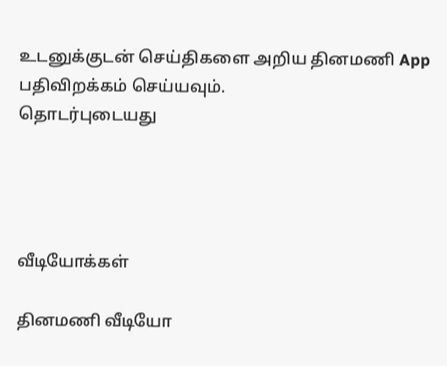உடனுக்குடன் செய்திகளை அறிய தினமணி App பதிவிறக்கம் செய்யவும்.
தொடர்புடையது




வீடியோக்கள்

தினமணி வீடியோ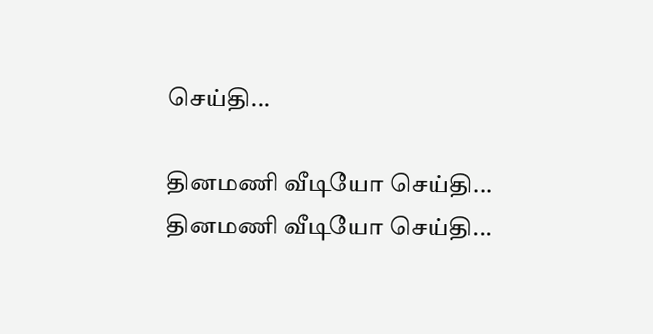செய்தி...

தினமணி வீடியோ செய்தி...
தினமணி வீடியோ செய்தி...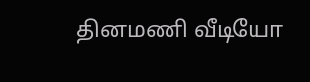தினமணி வீடியோ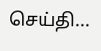செய்தி...